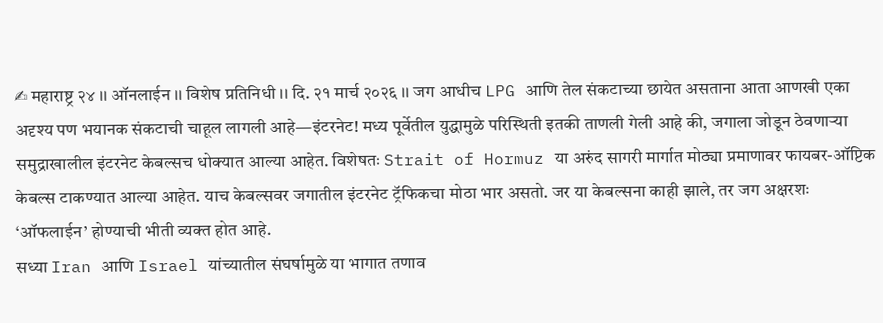✍ महाराष्ट्र २४ ।। ऑनलाईन ।। विशेष प्रतिनिधी ।। दि. २१ मार्च २०२६ ।। जग आधीच LPG आणि तेल संकटाच्या छायेत असताना आता आणखी एका अदृश्य पण भयानक संकटाची चाहूल लागली आहे—इंटरनेट! मध्य पूर्वेतील युद्धामुळे परिस्थिती इतकी ताणली गेली आहे की, जगाला जोडून ठेवणाऱ्या समुद्राखालील इंटरनेट केबल्सच धोक्यात आल्या आहेत. विशेषतः Strait of Hormuz या अरुंद सागरी मार्गात मोठ्या प्रमाणावर फायबर-ऑप्टिक केबल्स टाकण्यात आल्या आहेत. याच केबल्सवर जगातील इंटरनेट ट्रॅफिकचा मोठा भार असतो. जर या केबल्सना काही झाले, तर जग अक्षरशः ‘ऑफलाईन’ होण्याची भीती व्यक्त होत आहे.
सध्या Iran आणि Israel यांच्यातील संघर्षामुळे या भागात तणाव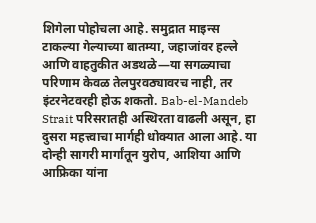शिगेला पोहोचला आहे. समुद्रात माइन्स टाकल्या गेल्याच्या बातम्या, जहाजांवर हल्ले आणि वाहतुकीत अडथळे—या सगळ्याचा परिणाम केवळ तेलपुरवठ्यावरच नाही, तर इंटरनेटवरही होऊ शकतो. Bab-el-Mandeb Strait परिसरातही अस्थिरता वाढली असून, हा दुसरा महत्त्वाचा मार्गही धोक्यात आला आहे. या दोन्ही सागरी मार्गांतून युरोप, आशिया आणि आफ्रिका यांना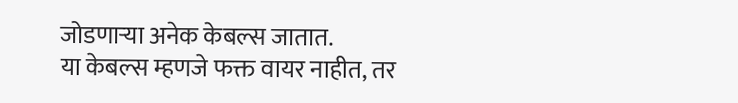जोडणाऱ्या अनेक केबल्स जातात.
या केबल्स म्हणजे फक्त वायर नाहीत, तर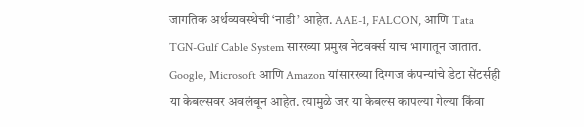जागतिक अर्थव्यवस्थेची ‘नाडी’ आहेत. AAE-1, FALCON, आणि Tata TGN-Gulf Cable System सारख्या प्रमुख नेटवर्क्स याच भागातून जातात. Google, Microsoft आणि Amazon यांसारख्या दिग्गज कंपन्यांचे डेटा सेंटर्सही या केबल्सवर अवलंबून आहेत. त्यामुळे जर या केबल्स कापल्या गेल्या किंवा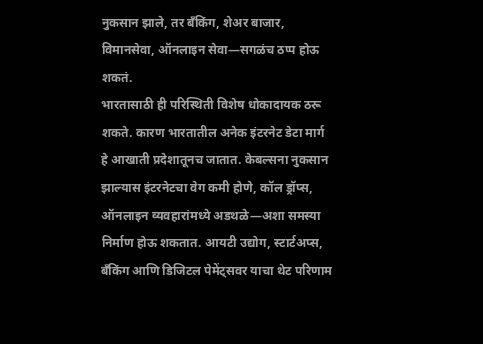नुकसान झाले, तर बँकिंग, शेअर बाजार, विमानसेवा, ऑनलाइन सेवा—सगळंच ठप्प होऊ शकतं.
भारतासाठी ही परिस्थिती विशेष धोकादायक ठरू शकते. कारण भारतातील अनेक इंटरनेट डेटा मार्ग हे आखाती प्रदेशातूनच जातात. केबल्सना नुकसान झाल्यास इंटरनेटचा वेग कमी होणे, कॉल ड्रॉप्स, ऑनलाइन व्यवहारांमध्ये अडथळे—अशा समस्या निर्माण होऊ शकतात. आयटी उद्योग, स्टार्टअप्स, बँकिंग आणि डिजिटल पेमेंट्सवर याचा थेट परिणाम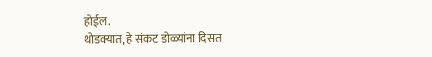होईल.
थोडक्यात, हे संकट डोळ्यांना दिसत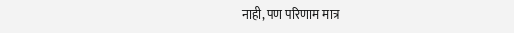नाही, पण परिणाम मात्र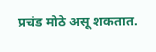प्रचंड मोठे असू शकतात.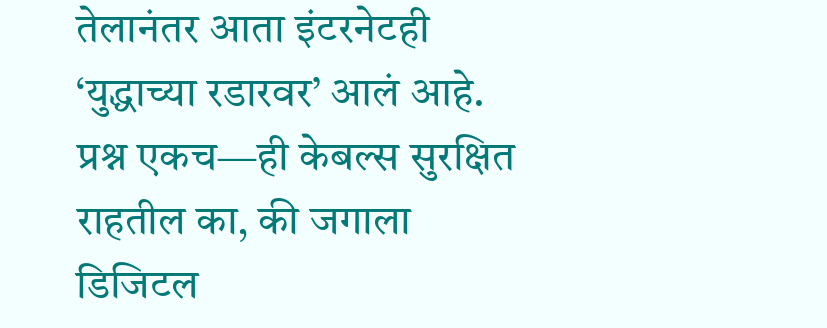तेलानंतर आता इंटरनेटही ‘युद्धाच्या रडारवर’ आलं आहे. प्रश्न एकच—ही केबल्स सुरक्षित राहतील का, की जगाला डिजिटल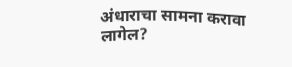अंधाराचा सामना करावा लागेल?